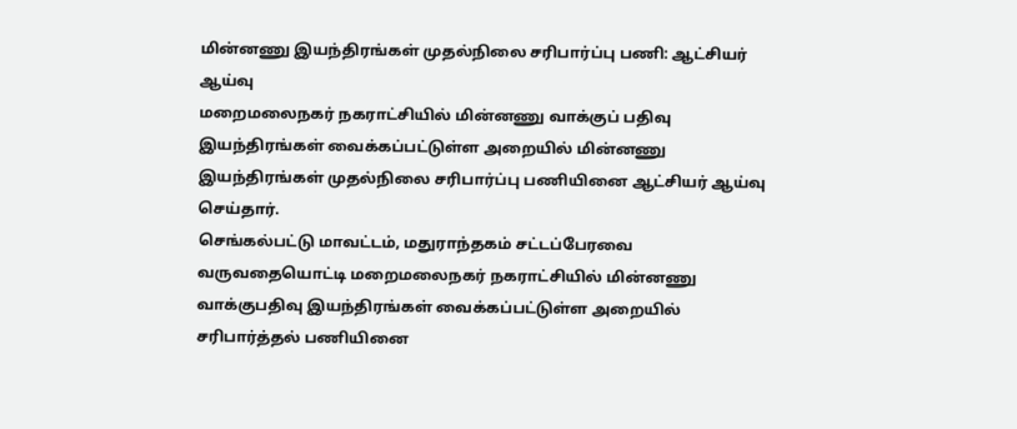மின்னணு இயந்திரங்கள் முதல்நிலை சரிபார்ப்பு பணி: ஆட்சியர் ஆய்வு
மறைமலைநகர் நகராட்சியில் மின்னணு வாக்குப் பதிவு இயந்திரங்கள் வைக்கப்பட்டுள்ள அறையில் மின்னணு இயந்திரங்கள் முதல்நிலை சரிபார்ப்பு பணியினை ஆட்சியர் ஆய்வு செய்தார்.
செங்கல்பட்டு மாவட்டம், மதுராந்தகம் சட்டப்பேரவை வருவதையொட்டி மறைமலைநகர் நகராட்சியில் மின்னணு வாக்குபதிவு இயந்திரங்கள் வைக்கப்பட்டுள்ள அறையில் சரிபார்த்தல் பணியினை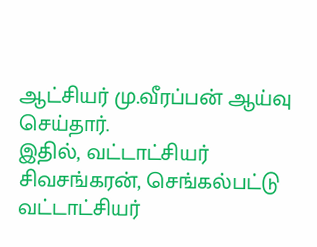ஆட்சியர் மு.வீரப்பன் ஆய்வு செய்தார்.
இதில், வட்டாட்சியர் சிவசங்கரன், செங்கல்பட்டு வட்டாட்சியர்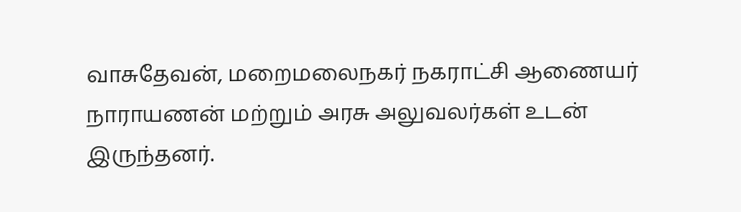வாசுதேவன், மறைமலைநகர் நகராட்சி ஆணையர் நாராயணன் மற்றும் அரசு அலுவலர்கள் உடன் இருந்தனர்.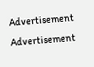Advertisement
Advertisement